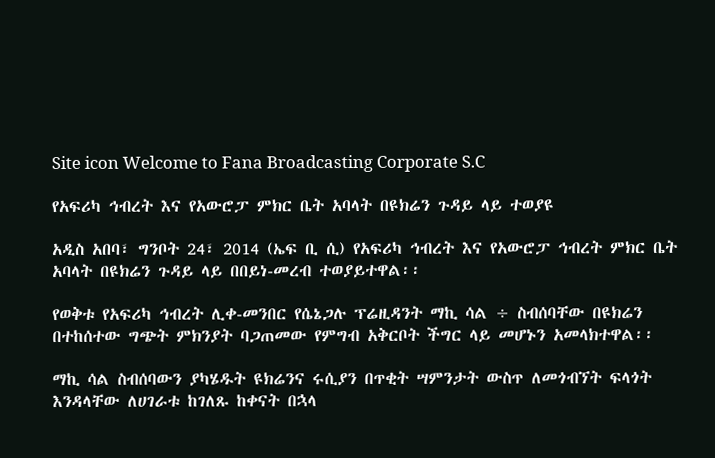Site icon Welcome to Fana Broadcasting Corporate S.C

የአፍሪካ ኅብረት እና የአውሮፓ ምክር ቤት አባላት በዩክሬን ጉዳይ ላይ ተወያዩ

አዲስ አበባ፣ ግንቦት 24፣ 2014 (ኤፍ ቢ ሲ) የአፍሪካ ኅብረት እና የአውሮፓ ኅብረት ምክር ቤት አባላት በዩክሬን ጉዳይ ላይ በበይነ-መረብ ተወያይተዋል፡፡

የወቅቱ የአፍሪካ ኅብረት ሊቀ-መንበር የሴኔጋሉ ፕሬዚዳንት ማኪ ሳል ÷ ስብሰባቸው በዩክሬን በተከሰተው ግጭት ምክንያት ባጋጠመው የምግብ አቅርቦት ችግር ላይ መሆኑን አመላክተዋል፡፡

ማኪ ሳል ስብሰባውን ያካሄዱት ዩክሬንና ሩሲያን በጥቂት ሣምንታት ውስጥ ለመጎብኘት ፍላጎት እንዳላቸው ለሀገራቱ ከገለጹ ከቀናት በኋላ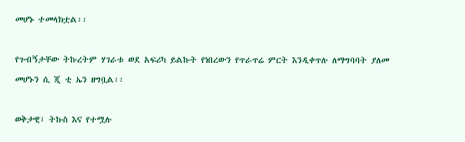መሆኑ ተመላክቷል፡፡

የጉብኝታቸው ትኩረትም ሃገራቱ ወደ አፍሪካ ይልኩት የነበረውን የጥራጥሬ ምርት እንዲቀጥሉ ለማግባባት ያለመ መሆኑን ሲ ጂ ቲ ኤን ዘግቧል፡፡

ወቅታዊ፣ ትኩስ እና የተሟሉ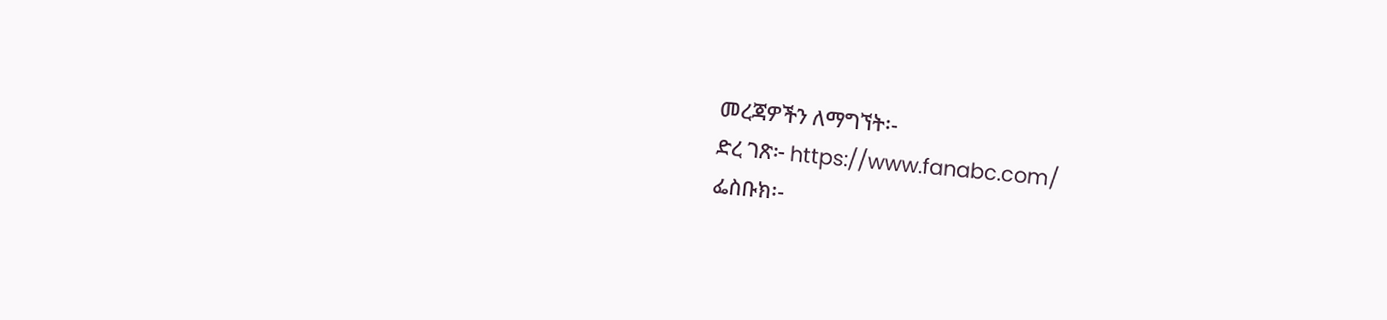መረጃዎችን ለማግኘት፡-
ድረ ገጽ፦ https://www.fanabc.com/
ፌስቡክ፡-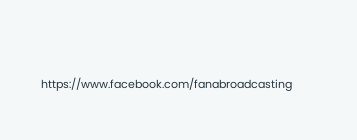https://www.facebook.com/fanabroadcasting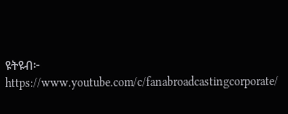ዩትዩብ፦ https://www.youtube.com/c/fanabroadcastingcorporate/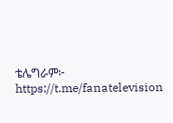ቴሌግራም፦ https://t.me/fanatelevision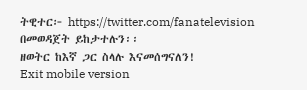ትዊተር፦ https://twitter.com/fanatelevision በመወዳጀት ይከታተሉን፡፡
ዘወትር ከእኛ ጋር ስላሉ እናመሰግናለን!
Exit mobile version